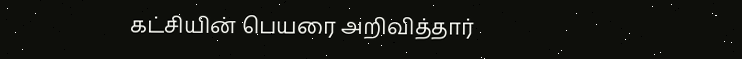கட்சியின் பெயரை அறிவித்தார்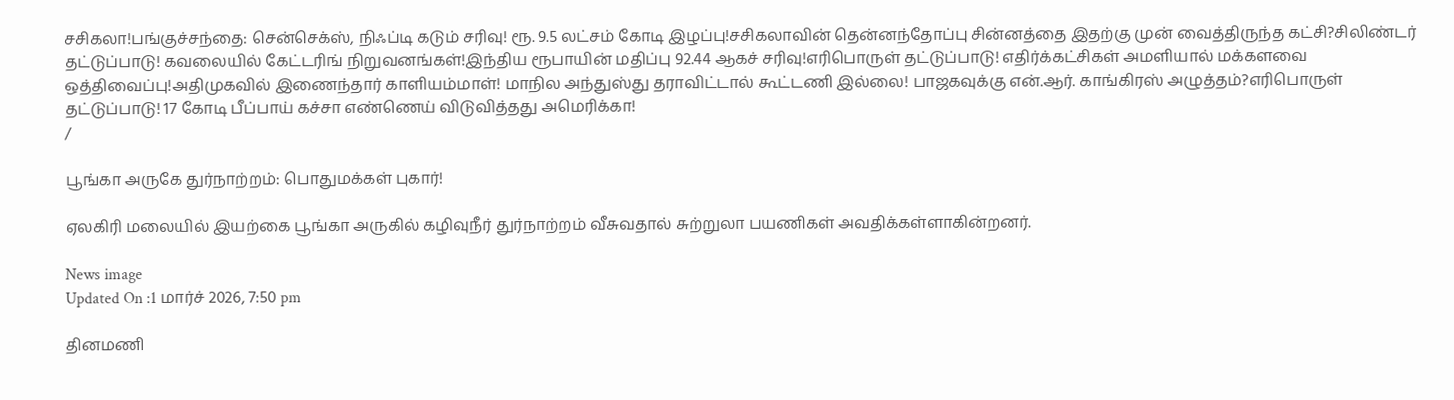சசிகலா!பங்குச்சந்தை: சென்செக்ஸ், நிஃப்டி கடும் சரிவு! ரூ. 9.5 லட்சம் கோடி இழப்பு!சசிகலாவின் தென்னந்தோப்பு சின்னத்தை இதற்கு முன் வைத்திருந்த கட்சி?சிலிண்டர் தட்டுப்பாடு! கவலையில் கேட்டரிங் நிறுவனங்கள்!இந்திய ரூபாயின் மதிப்பு 92.44 ஆகச் சரிவு!எரிபொருள் தட்டுப்பாடு! எதிர்க்கட்சிகள் அமளியால் மக்களவை ஒத்திவைப்பு!அதிமுகவில் இணைந்தார் காளியம்மாள்! மாநில அந்துஸ்து தராவிட்டால் கூட்டணி இல்லை! பாஜகவுக்கு என்.ஆர். காங்கிரஸ் அழுத்தம்?எரிபொருள் தட்டுப்பாடு! 17 கோடி பீப்பாய் கச்சா எண்ணெய் விடுவித்தது அமெரிக்கா!
/

பூங்கா அருகே துர்நாற்றம்: பொதுமக்கள் புகார்!

ஏலகிரி மலையில் இயற்கை பூங்கா அருகில் கழிவுநீர் துர்நாற்றம் வீசுவதால் சுற்றுலா பயணிகள் அவதிக்கள்ளாகின்றனர்.

News image
Updated On :1 மார்ச் 2026, 7:50 pm

தினமணி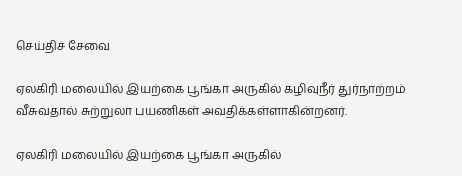செய்திச் சேவை

ஏலகிரி மலையில் இயற்கை பூங்கா அருகில் கழிவுநீர் துர்நாற்றம் வீசுவதால் சுற்றுலா பயணிகள் அவதிக்கள்ளாகின்றனர்.

ஏலகிரி மலையில் இயற்கை பூங்கா அருகில்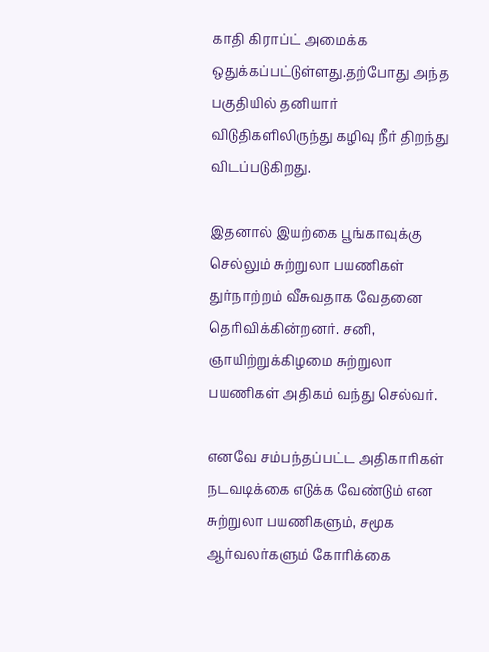காதி கிராப்ட் அமைக்க ஒதுக்கப்பட்டுள்ளது.தற்போது அந்த பகுதியில் தனியார் விடுதிகளிலிருந்து கழிவு நீர் திறந்து விடப்படுகிறது.

இதனால் இயற்கை பூங்காவுக்கு செல்லும் சுற்றுலா பயணிகள் துர்நாற்றம் வீசுவதாக வேதனை தெரிவிக்கின்றனர். சனி, ஞாயிற்றுக்கிழமை சுற்றுலா பயணிகள் அதிகம் வந்து செல்வர்.

எனவே சம்பந்தப்பட்ட அதிகாரிகள் நடவடிக்கை எடுக்க வேண்டும் என சுற்றுலா பயணிகளும், சமூக ஆர்வலர்களும் கோரிக்கை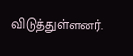விடுத்துள்ளனர்.